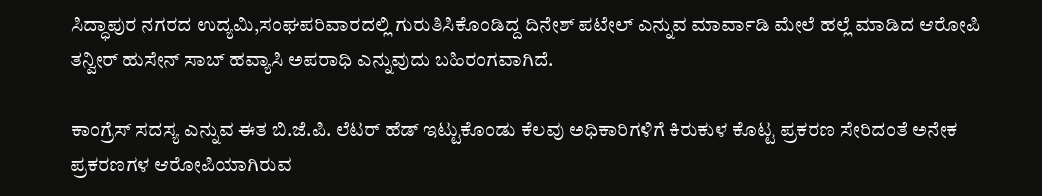ಸಿದ್ಧಾಪುರ ನಗರದ ಉದ್ಯಮಿ,ಸಂಘಪರಿವಾರದಲ್ಲಿ ಗುರುತಿಸಿಕೊಂಡಿದ್ದ ದಿನೇಶ್ ಪಟೇಲ್ ಎನ್ನುವ ಮಾರ್ವಾಡಿ ಮೇಲೆ ಹಲ್ಲೆ ಮಾಡಿದ ಆರೋಪಿ ತನ್ವೀರ್ ಹುಸೇನ್ ಸಾಬ್ ಹವ್ಯಾಸಿ ಅಪರಾಧಿ ಎನ್ನುವುದು ಬಹಿರಂಗವಾಗಿದೆ.

ಕಾಂಗ್ರೆಸ್ ಸದಸ್ಯ ಎನ್ನುವ ಈತ ಬಿ.ಜೆ.ಪಿ. ಲೆಟರ್ ಹೆಡ್ ಇಟ್ಟುಕೊಂಡು ಕೆಲವು ಅಧಿಕಾರಿಗಳಿಗೆ ಕಿರುಕುಳ ಕೊಟ್ಟ ಪ್ರಕರಣ ಸೇರಿದಂತೆ ಅನೇಕ ಪ್ರಕರಣಗಳ ಆರೋಪಿಯಾಗಿರುವ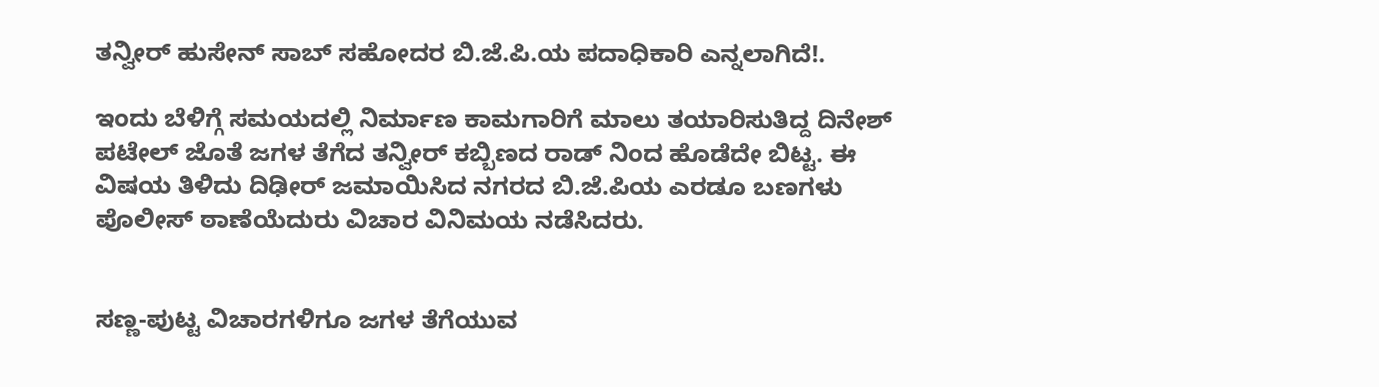ತನ್ವೀರ್ ಹುಸೇನ್ ಸಾಬ್ ಸಹೋದರ ಬಿ.ಜೆ.ಪಿ.ಯ ಪದಾಧಿಕಾರಿ ಎನ್ನಲಾಗಿದೆ!.

ಇಂದು ಬೆಳಿಗ್ಗೆ ಸಮಯದಲ್ಲಿ ನಿರ್ಮಾಣ ಕಾಮಗಾರಿಗೆ ಮಾಲು ತಯಾರಿಸುತಿದ್ದ ದಿನೇಶ್ ಪಟೇಲ್ ಜೊತೆ ಜಗಳ ತೆಗೆದ ತನ್ವೀರ್ ಕಬ್ಬಿಣದ ರಾಡ್ ನಿಂದ ಹೊಡೆದೇ ಬಿಟ್ಟ. ಈ ವಿಷಯ ತಿಳಿದು ದಿಢೀರ್ ಜಮಾಯಿಸಿದ ನಗರದ ಬಿ.ಜೆ.ಪಿಯ ಎರಡೂ ಬಣಗಳು ಪೊಲೀಸ್ ಠಾಣೆಯೆದುರು ವಿಚಾರ ವಿನಿಮಯ ನಡೆಸಿದರು.


ಸಣ್ಣ-ಪುಟ್ಟ ವಿಚಾರಗಳಿಗೂ ಜಗಳ ತೆಗೆಯುವ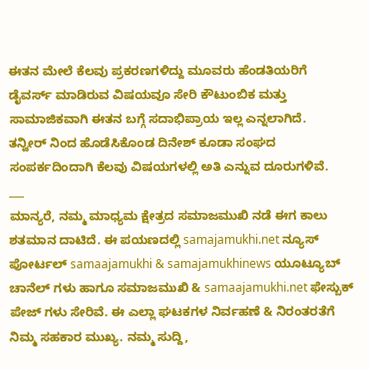ಈತನ ಮೇಲೆ ಕೆಲವು ಪ್ರಕರಣಗಳಿದ್ದು ಮೂವರು ಹೆಂಡತಿಯರಿಗೆ ಡೈವರ್ಸ್ ಮಾಡಿರುವ ವಿಷಯವೂ ಸೇರಿ ಕೌಟುಂಬಿಕ ಮತ್ತು ಸಾಮಾಜಿಕವಾಗಿ ಈತನ ಬಗ್ಗೆ ಸದಾಭಿಪ್ರಾಯ ಇಲ್ಲ ಎನ್ನಲಾಗಿದೆ.
ತನ್ವೀರ್ ನಿಂದ ಹೊಡೆಸಿಕೊಂಡ ದಿನೇಶ್ ಕೂಡಾ ಸಂಘದ ಸಂಪರ್ಕದಿಂದಾಗಿ ಕೆಲವು ವಿಷಯಗಳಲ್ಲಿ ಅತಿ ಎನ್ನುವ ದೂರುಗಳಿವೆ.
___
ಮಾನ್ಯರೆ, ನಮ್ಮ ಮಾಧ್ಯಮ ಕ್ಷೇತ್ರದ ಸಮಾಜಮುಖಿ ನಡೆ ಈಗ ಕಾಲು ಶತಮಾನ ದಾಟಿದೆ. ಈ ಪಯಣದಲ್ಲಿ samajamukhi.net ನ್ಯೂಸ್ ಪೋರ್ಟಲ್ samaajamukhi & samajamukhinews ಯೂಟ್ಯೂಬ್ ಚಾನೆಲ್ ಗಳು ಹಾಗೂ ಸಮಾಜಮುಖಿ & samaajamukhi.net ಫೇಸ್ಬುಕ್ ಪೇಜ್ ಗಳು ಸೇರಿವೆ. ಈ ಎಲ್ಲಾ ಘಟಕಗಳ ನಿರ್ವಹಣೆ & ನಿರಂತರತೆಗೆ ನಿಮ್ಮ ಸಹಕಾರ ಮುಖ್ಯ. ನಮ್ಮ ಸುದ್ದಿ,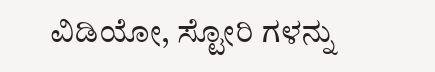ವಿಡಿಯೋ, ಸ್ಟೋರಿ ಗಳನ್ನು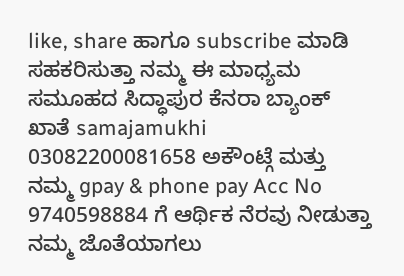like, share ಹಾಗೂ subscribe ಮಾಡಿ ಸಹಕರಿಸುತ್ತಾ ನಮ್ಮ ಈ ಮಾಧ್ಯಮ ಸಮೂಹದ ಸಿದ್ಧಾಪುರ ಕೆನರಾ ಬ್ಯಾಂಕ್ ಖಾತೆ samajamukhi 03082200081658 ಅಕೌಂಟ್ಗೆ ಮತ್ತು ನಮ್ಮ gpay & phone pay Acc No 9740598884 ಗೆ ಆರ್ಥಿಕ ನೆರವು ನೀಡುತ್ತಾ ನಮ್ಮ ಜೊತೆಯಾಗಲು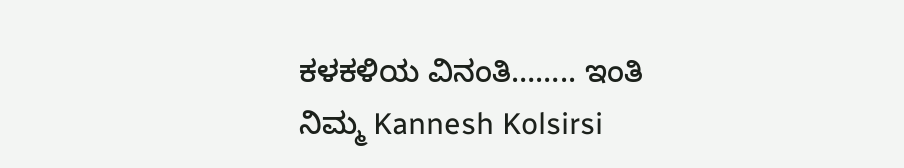ಕಳಕಳಿಯ ವಿನಂತಿ…….. ಇಂತಿ ನಿಮ್ಮ Kannesh Kolsirsi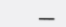___